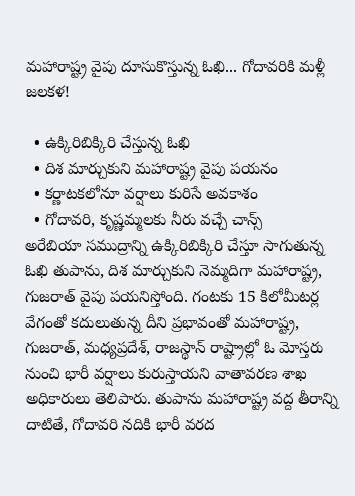మహారాష్ట్ర వైపు దూసుకొస్తున్న ఓఖి... గోదావరికి మళ్లీ జలకళ!

  • ఉక్కిరిబిక్కిరి చేస్తున్న ఓఖి
  • దిశ మార్చుకుని మహారాష్ట్ర వైపు పయనం
  • కర్ణాటకలోనూ వర్షాలు కురిసే అవకాశం
  • గోదావరి, కృష్ణమ్మలకు నీరు వచ్చే చాన్స్
అరేబియా సముద్రాన్ని ఉక్కిరిబిక్కిరి చేస్తూ సాగుతున్న ఓఖి తుపాను, దిశ మార్చుకుని నెమ్మదిగా మహారాష్ట్ర, గుజరాత్ వైపు పయనిస్తోంది. గంటకు 15 కిలోమీటర్ల వేగంతో కదులుతున్న దీని ప్రభావంతో మహారాష్ట్ర, గుజరాత్, మధ్యప్రదేశ్, రాజస్థాన్ రాష్ట్రాల్లో ఓ మోస్తరు నుంచి భారీ వర్షాలు కురుస్తాయని వాతావరణ శాఖ అధికారులు తెలిపారు. తుపాను మహారాష్ట్ర వద్ద తీరాన్ని దాటితే, గోదావరి నదికి భారీ వరద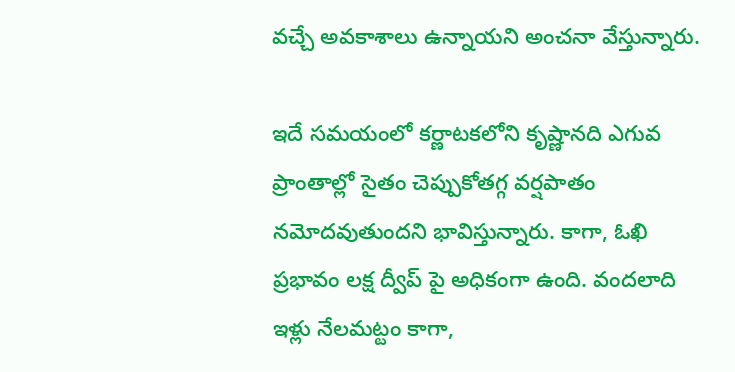వచ్చే అవకాశాలు ఉన్నాయని అంచనా వేస్తున్నారు.

ఇదే సమయంలో కర్ణాటకలోని కృష్ణానది ఎగువ ప్రాంతాల్లో సైతం చెప్పుకోతగ్గ వర్షపాతం నమోదవుతుందని భావిస్తున్నారు. కాగా, ఓఖి ప్రభావం లక్ష ద్వీప్ పై అధికంగా ఉంది. వందలాది ఇళ్లు నేలమట్టం కాగా,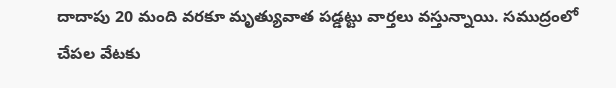దాదాపు 20 మంది వరకూ మృత్యువాత పడ్డట్టు వార్తలు వస్తున్నాయి. సముద్రంలో చేపల వేటకు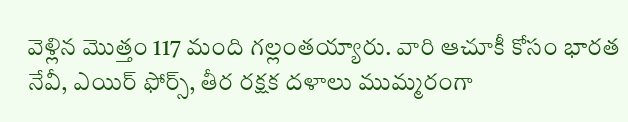వెళ్లిన మొత్తం 117 మంది గల్లంతయ్యారు. వారి ఆచూకీ కోసం భారత నేవీ, ఎయిర్ ఫోర్స్, తీర రక్షక దళాలు ముమ్మరంగా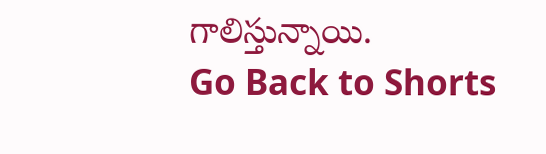గాలిస్తున్నాయి.
Go Back to Shorts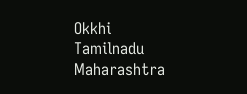Okkhi
Tamilnadu
Maharashtra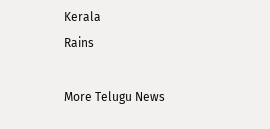Kerala
Rains

More Telugu News